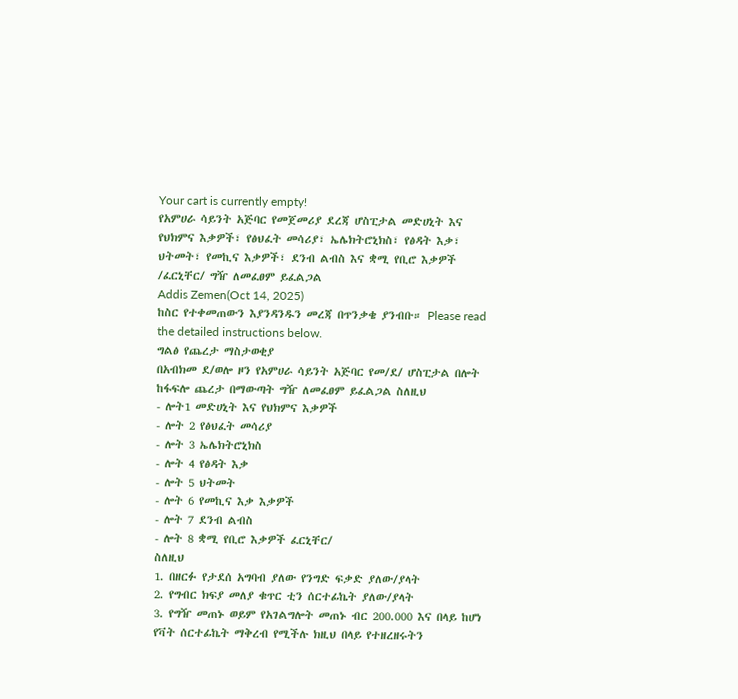Your cart is currently empty!
የአምሀራ ሳይንት አጅባር የመጀመሪያ ደረጃ ሆስፒታል መድሀኒት እና የህክምና እቃዎች፣ የፅህፈት መሳሪያ፣ ኤሌክትሮኒክስ፣ የፅዳት እቃ፣ ህትመት፣ የመኪና እቃዎች፣ ደንብ ልብስ እና ቋሚ የቢሮ እቃዎች /ፈርኒቸር/ ግዥ ለመፈፀም ይፈልጋል
Addis Zemen(Oct 14, 2025)
ከስር የተቀመጠውን እያንዳንዱን መረጃ በጥንቃቄ ያንብቡ። Please read the detailed instructions below.
ግልፅ የጨረታ ማስታወቂያ
በአብክመ ደ/ወሎ ዞን የአምሀራ ሳይንት አጅባር የመ/ደ/ ሆስፒታል በሎት ከፋፍሎ ጨረታ በማውጣት ግዥ ለመፈፀም ይፈልጋል ስለዚህ
- ሎት1 መድሀኒት እና የህክምና እቃዎች
- ሎት 2 የፅህፈት መሳሪያ
- ሎት 3 ኤሌክትሮኒክስ
- ሎት 4 የፅዳት እቃ
- ሎት 5 ህትመት
- ሎት 6 የመኪና እቃ እቃዎች
- ሎት 7 ደንብ ልብስ
- ሎት 8 ቋሚ የቢሮ እቃዎች ፈርኒቸር/
ስለዚህ
1. በዘርፉ የታደሰ አግባብ ያለው የንግድ ፍቃድ ያለው/ያላት
2. የግብር ክፍያ መለያ ቁጥር ቲን ሰርተፊኬት ያለው/ያላት
3. የግዥ መጠኑ ወይም የአገልግሎት መጠኑ ብር 200.000 እና በላይ ከሆነ የቫት ሰርተፊኬት ማቅረብ የሚችሉ ክዚህ በላይ የተዘረዘሩትን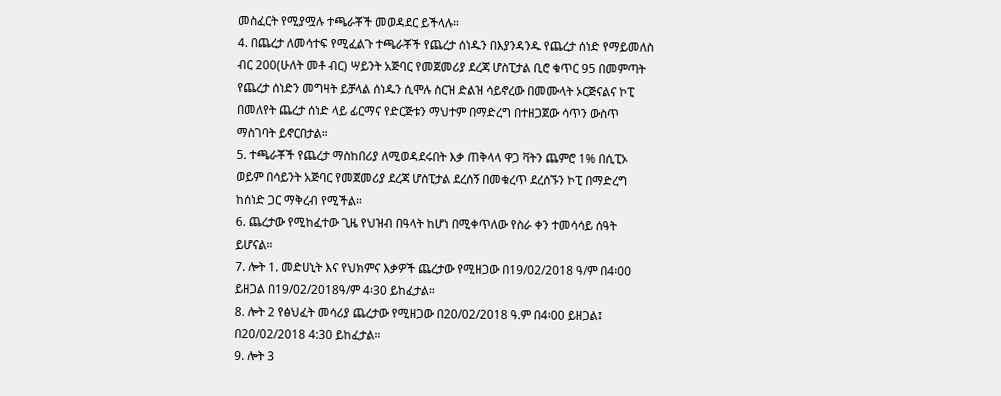መስፈርት የሚያሟሉ ተጫራቾች መወዳደር ይችላሉ።
4. በጨረታ ለመሳተፍ የሚፈልጉ ተጫራቾች የጨረታ ሰነዱን በእያንዳንዱ የጨረታ ሰነድ የማይመለስ ብር 200(ሁለት መቶ ብር) ሣይንት አጅባር የመጀመሪያ ደረጃ ሆስፒታል ቢሮ ቁጥር 95 በመምጣት የጨረታ ሰነድን መግዛት ይቻላል ሰነዱን ሲሞሉ ስርዝ ድልዝ ሳይኖረው በመሙላት ኦርጅናልና ኮፒ በመለየት ጨረታ ሰነድ ላይ ፊርማና የድርጅቱን ማህተም በማድረግ በተዘጋጀው ሳጥን ውስጥ ማስገባት ይኖርበታል።
5. ተጫራቾች የጨረታ ማስከበሪያ ለሚወዳደሩበት እቃ ጠቅላላ ዋጋ ቫትን ጨምሮ 1% በሲፒኦ ወይም በሳይንት አጅባር የመጀመሪያ ደረጃ ሆስፒታል ደረሰኝ በመቁረጥ ደረሰኙን ኮፒ በማድረግ ከሰነድ ጋር ማቅረብ የሚችል።
6. ጨረታው የሚከፈተው ጊዜ የህዝብ በዓላት ከሆነ በሚቀጥለው የስራ ቀን ተመሳሳይ ሰዓት ይሆናል።
7. ሎት 1. መድሀኒት እና የህክምና እቃዎች ጨረታው የሚዘጋው በ19/02/2018 ዓ/ም በ4፡00 ይዘጋል በ19/02/2018ዓ/ም 4፡30 ይከፈታል።
8. ሎት 2 የፅህፈት መሳሪያ ጨረታው የሚዘጋው በ20/02/2018 ዓ.ም በ4፡00 ይዘጋል፤ በ20/02/2018 4:30 ይከፈታል።
9. ሎት 3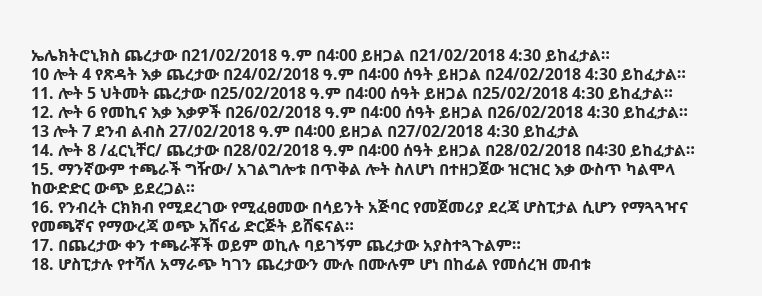ኤሌክትሮኒክስ ጨረታው በ21/02/2018 ዓ.ም በ4፡00 ይዘጋል በ21/02/2018 4:30 ይከፈታል።
10 ሎት 4 የጽዳት እቃ ጨረታው በ24/02/2018 ዓ.ም በ4፡00 ሰዓት ይዘጋል በ24/02/2018 4:30 ይከፈታል።
11. ሎት 5 ህትመት ጨረታው በ25/02/2018 ዓ.ም በ4፡00 ሰዓት ይዘጋል በ25/02/2018 4:30 ይከፈታል።
12. ሎት 6 የመኪና እቃ እቃዎች በ26/02/2018 ዓ.ም በ4፡00 ሰዓት ይዘጋል በ26/02/2018 4:30 ይከፈታል።
13 ሎት 7 ደንብ ልብስ 27/02/2018 ዓ.ም በ4፡00 ይዘጋል በ27/02/2018 4:30 ይከፈታል
14. ሎት 8 /ፈርኒቸር/ ጨረታው በ28/02/2018 ዓ.ም በ4፡00 ሰዓት ይዘጋል በ28/02/2018 በ4፡30 ይከፈታል።
15. ማንኛውም ተጫራች ግዥው/ አገልግሎቱ በጥቅል ሎት ስለሆነ በተዘጋጀው ዝርዝር እቃ ውስጥ ካልሞላ ከውድድር ውጭ ይደረጋል።
16. የንብረት ርክክብ የሚደረገው የሚፈፀመው በሳይንት አጅባር የመጀመሪያ ደረጃ ሆስፒታል ሲሆን የማጓጓዣና የመጫኛና የማውረጃ ወጭ አሸናፊ ድርጅት ይሸፍናል።
17. በጨረታው ቀን ተጫራቾች ወይም ወኪሉ ባይገኝም ጨረታው አያስተጓጉልም።
18. ሆስፒታሉ የተሻለ አማራጭ ካገን ጨረታውን ሙሉ በሙሉም ሆነ በከፊል የመሰረዝ መብቱ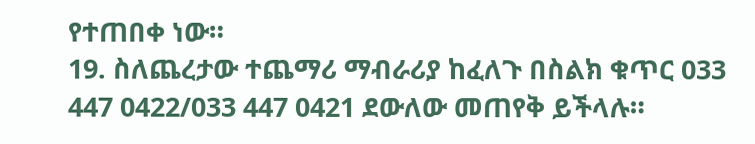የተጠበቀ ነው።
19. ስለጨረታው ተጨማሪ ማብራሪያ ከፈለጉ በስልክ ቁጥር 033 447 0422/033 447 0421 ደውለው መጠየቅ ይችላሉ።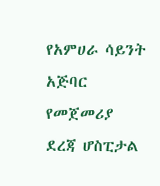የአምሀራ ሳይንት አጅባር የመጀመሪያ ደረጃ ሆስፒታል